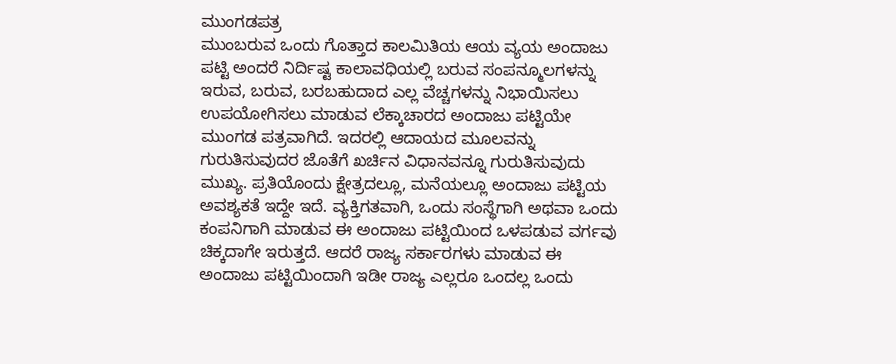ಮುಂಗಡಪತ್ರ
ಮುಂಬರುವ ಒಂದು ಗೊತ್ತಾದ ಕಾಲಮಿತಿಯ ಆಯ ವ್ಯಯ ಅಂದಾಜು ಪಟ್ಟಿ ಅಂದರೆ ನಿರ್ದಿಷ್ಟ ಕಾಲಾವಧಿಯಲ್ಲಿ ಬರುವ ಸಂಪನ್ಮೂಲಗಳನ್ನು ಇರುವ, ಬರುವ, ಬರಬಹುದಾದ ಎಲ್ಲ ವೆಚ್ಚಗಳನ್ನು ನಿಭಾಯಿಸಲು ಉಪಯೋಗಿಸಲು ಮಾಡುವ ಲೆಕ್ಕಾಚಾರದ ಅಂದಾಜು ಪಟ್ಟಿಯೇ ಮುಂಗಡ ಪತ್ರವಾಗಿದೆ. ಇದರಲ್ಲಿ ಆದಾಯದ ಮೂಲವನ್ನು ಗುರುತಿಸುವುದರ ಜೊತೆಗೆ ಖರ್ಚಿನ ವಿಧಾನವನ್ನೂ ಗುರುತಿಸುವುದು ಮುಖ್ಯ. ಪ್ರತಿಯೊಂದು ಕ್ಷೇತ್ರದಲ್ಲೂ, ಮನೆಯಲ್ಲೂ ಅಂದಾಜು ಪಟ್ಟಿಯ ಅವಶ್ಯಕತೆ ಇದ್ದೇ ಇದೆ. ವ್ಯಕ್ತಿಗತವಾಗಿ, ಒಂದು ಸಂಸ್ಥೆಗಾಗಿ ಅಥವಾ ಒಂದು ಕಂಪನಿಗಾಗಿ ಮಾಡುವ ಈ ಅಂದಾಜು ಪಟ್ಟಿಯಿಂದ ಒಳಪಡುವ ವರ್ಗವು ಚಿಕ್ಕದಾಗೇ ಇರುತ್ತದೆ. ಆದರೆ ರಾಜ್ಯ ಸರ್ಕಾರಗಳು ಮಾಡುವ ಈ ಅಂದಾಜು ಪಟ್ಟಿಯಿಂದಾಗಿ ಇಡೀ ರಾಜ್ಯ ಎಲ್ಲರೂ ಒಂದಲ್ಲ ಒಂದು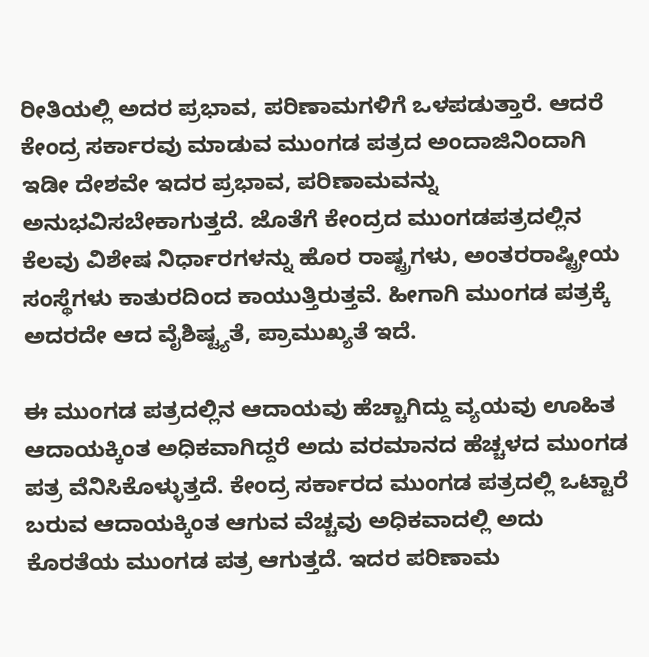ರೀತಿಯಲ್ಲಿ ಅದರ ಪ್ರಭಾವ, ಪರಿಣಾಮಗಳಿಗೆ ಒಳಪಡುತ್ತಾರೆ. ಆದರೆ ಕೇಂದ್ರ ಸರ್ಕಾರವು ಮಾಡುವ ಮುಂಗಡ ಪತ್ರದ ಅಂದಾಜಿನಿಂದಾಗಿ ಇಡೀ ದೇಶವೇ ಇದರ ಪ್ರಭಾವ, ಪರಿಣಾಮವನ್ನು ಅನುಭವಿಸಬೇಕಾಗುತ್ತದೆ. ಜೊತೆಗೆ ಕೇಂದ್ರದ ಮುಂಗಡಪತ್ರದಲ್ಲಿನ ಕೆಲವು ವಿಶೇಷ ನಿರ್ಧಾರಗಳನ್ನು ಹೊರ ರಾಷ್ಟ್ರಗಳು, ಅಂತರರಾಷ್ಟ್ರೀಯ ಸಂಸ್ಥೆಗಳು ಕಾತುರದಿಂದ ಕಾಯುತ್ತಿರುತ್ತವೆ. ಹೀಗಾಗಿ ಮುಂಗಡ ಪತ್ರಕ್ಕೆ ಅದರದೇ ಆದ ವೈಶಿಷ್ಟ್ಯತೆ, ಪ್ರಾಮುಖ್ಯತೆ ಇದೆ.

ಈ ಮುಂಗಡ ಪತ್ರದಲ್ಲಿನ ಆದಾಯವು ಹೆಚ್ಚಾಗಿದ್ದು ವ್ಯಯವು ಊಹಿತ ಆದಾಯಕ್ಕಿಂತ ಅಧಿಕವಾಗಿದ್ದರೆ ಅದು ವರಮಾನದ ಹೆಚ್ಚಳದ ಮುಂಗಡ ಪತ್ರ ವೆನಿಸಿಕೊಳ್ಳುತ್ತದೆ. ಕೇಂದ್ರ ಸರ್ಕಾರದ ಮುಂಗಡ ಪತ್ರದಲ್ಲಿ ಒಟ್ಟಾರೆ ಬರುವ ಆದಾಯಕ್ಕಿಂತ ಆಗುವ ವೆಚ್ಚವು ಅಧಿಕವಾದಲ್ಲಿ ಅದು ಕೊರತೆಯ ಮುಂಗಡ ಪತ್ರ ಆಗುತ್ತದೆ. ಇದರ ಪರಿಣಾಮ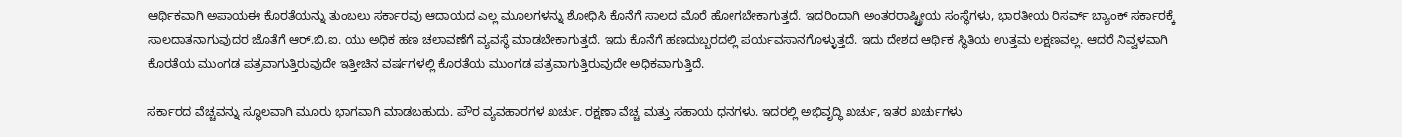ಆರ್ಥಿಕವಾಗಿ ಅಪಾಯಈ ಕೊರತೆಯನ್ನು ತುಂಬಲು ಸರ್ಕಾರವು ಆದಾಯದ ಎಲ್ಲ ಮೂಲಗಳನ್ನು ಶೋಧಿಸಿ ಕೊನೆಗೆ ಸಾಲದ ಮೊರೆ ಹೋಗಬೇಕಾಗುತ್ತದೆ. ಇದರಿಂದಾಗಿ ಅಂತರರಾಷ್ಟ್ರೀಯ ಸಂಸ್ಥೆಗಳು, ಭಾರತೀಯ ರಿಸರ್ವ್ ಬ್ಯಾಂಕ್ ಸರ್ಕಾರಕ್ಕೆ ಸಾಲದಾತನಾಗುವುದರ ಜೊತೆಗೆ ಆರ್.ಬಿ.ಐ. ಯು ಅಧಿಕ ಹಣ ಚಲಾವಣೆಗೆ ವ್ಯವಸ್ಥೆ ಮಾಡಬೇಕಾಗುತ್ತದೆ. ಇದು ಕೊನೆಗೆ ಹಣದುಬ್ಬರದಲ್ಲಿ ಪರ್ಯವಸಾನಗೊಳ್ಳುತ್ತದೆ. ಇದು ದೇಶದ ಆರ್ಥಿಕ ಸ್ಥಿತಿಯ ಉತ್ತಮ ಲಕ್ಷಣವಲ್ಲ. ಆದರೆ ನಿವ್ವಳವಾಗಿ ಕೊರತೆಯ ಮುಂಗಡ ಪತ್ರವಾಗುತ್ತಿರುವುದೇ ಇತ್ತೀಚಿನ ವರ್ಷಗಳಲ್ಲಿ ಕೊರತೆಯ ಮುಂಗಡ ಪತ್ರವಾಗುತ್ತಿರುವುದೇ ಅಧಿಕವಾಗುತ್ತಿದೆ.

ಸರ್ಕಾರದ ವೆಚ್ಚವನ್ನು ಸ್ಥೂಲವಾಗಿ ಮೂರು ಭಾಗವಾಗಿ ಮಾಡಬಹುದು. ಪೌರ ವ್ಯವಹಾರಗಳ ಖರ್ಚು. ರಕ್ಷಣಾ ವೆಚ್ಚ ಮತ್ತು ಸಹಾಯ ಧನಗಳು. ಇದರಲ್ಲಿ ಅಭಿವೃದ್ಧಿ ಖರ್ಚು, ಇತರ ಖರ್ಚುಗಳು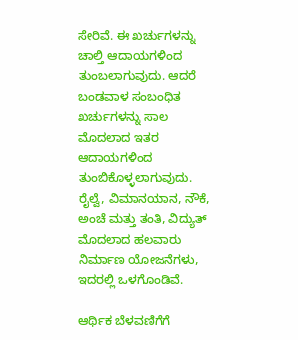ಸೇರಿವೆ. ಈ ಖರ್ಚುಗಳನ್ನು ಚಾಲ್ತಿ ಆದಾಯಗಳಿಂದ ತುಂಬಲಾಗುವುದು. ಆದರೆ ಬಂಡವಾಳ ಸಂಬಂಧಿತ ಖರ್ಚುಗಳನ್ನು ಸಾಲ ಮೊದಲಾದ ಇತರ ಆದಾಯಗಳಿಂದ ತುಂಬಿಕೊಳ್ಳಲಾಗುವುದು. ರೈಲ್ವೆ, ವಿಮಾನಯಾನ, ನೌಕೆ, ಅಂಚೆ ಮತ್ತು ತಂತಿ, ವಿದ್ಯುತ್ ಮೊದಲಾದ ಹಲವಾರು ನಿರ್ಮಾಣ ಯೋಜನೆಗಳು, ಇದರಲ್ಲಿ ಒಳಗೊಂಡಿವೆ.

ಆರ್ಥಿಕ ಬೆಳವಣಿಗೆಗೆ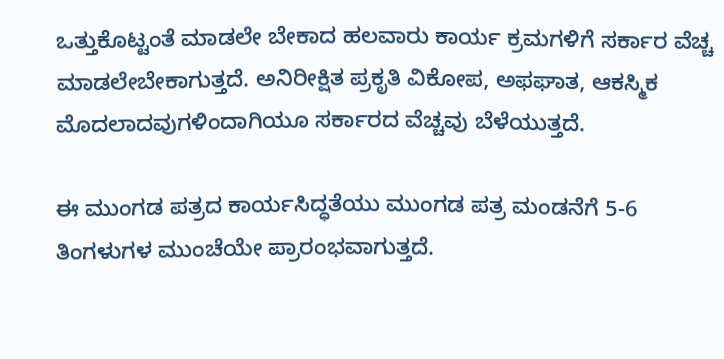ಒತ್ತುಕೊಟ್ಟಂತೆ ಮಾಡಲೇ ಬೇಕಾದ ಹಲವಾರು ಕಾರ್ಯ ಕ್ರಮಗಳಿಗೆ ಸರ್ಕಾರ ವೆಚ್ಚ ಮಾಡಲೇಬೇಕಾಗುತ್ತದೆ. ಅನಿರೀಕ್ಷಿತ ಪ್ರಕೃತಿ ವಿಕೋಪ, ಅಫಘಾತ, ಆಕಸ್ಮಿಕ ಮೊದಲಾದವುಗಳಿಂದಾಗಿಯೂ ಸರ್ಕಾರದ ವೆಚ್ಚವು ಬೆಳೆಯುತ್ತದೆ.

ಈ ಮುಂಗಡ ಪತ್ರದ ಕಾರ್ಯಸಿದ್ಧತೆಯು ಮುಂಗಡ ಪತ್ರ ಮಂಡನೆಗೆ 5-6 ತಿಂಗಳುಗಳ ಮುಂಚೆಯೇ ಪ್ರಾರಂಭವಾಗುತ್ತದೆ.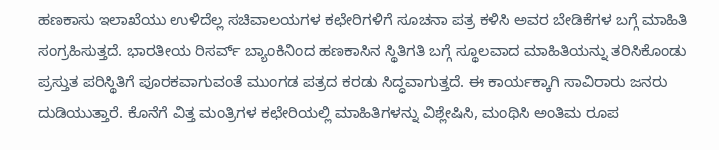ಹಣಕಾಸು ಇಲಾಖೆಯು ಉಳಿದೆಲ್ಲ ಸಚಿವಾಲಯಗಳ ಕಛೇರಿಗಳಿಗೆ ಸೂಚನಾ ಪತ್ರ ಕಳಿಸಿ ಅವರ ಬೇಡಿಕೆಗಳ ಬಗ್ಗೆ ಮಾಹಿತಿ ಸಂಗ್ರಹಿಸುತ್ತದೆ. ಭಾರತೀಯ ರಿಸರ್ವ್ ಬ್ಯಾಂಕಿನಿಂದ ಹಣಕಾಸಿನ ಸ್ಥಿತಿಗತಿ ಬಗ್ಗೆ ಸ್ಥೂಲವಾದ ಮಾಹಿತಿಯನ್ನು ತರಿಸಿಕೊಂಡು ಪ್ರಸ್ತುತ ಪರಿಸ್ಥಿತಿಗೆ ಪೂರಕವಾಗುವಂತೆ ಮುಂಗಡ ಪತ್ರದ ಕರಡು ಸಿದ್ಧವಾಗುತ್ತದೆ. ಈ ಕಾರ್ಯಕ್ಕಾಗಿ ಸಾವಿರಾರು ಜನರು ದುಡಿಯುತ್ತಾರೆ. ಕೊನೆಗೆ ವಿತ್ತ ಮಂತ್ರಿಗಳ ಕಛೇರಿಯಲ್ಲಿ ಮಾಹಿತಿಗಳನ್ನು ವಿಶ್ಲೇಷಿಸಿ, ಮಂಥಿಸಿ ಅಂತಿಮ ರೂಪ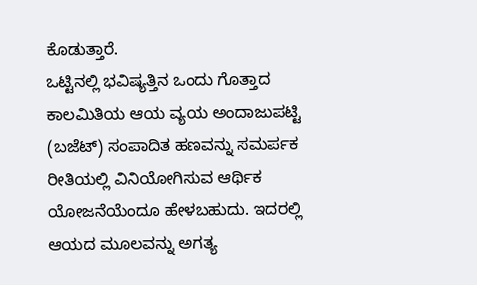ಕೊಡುತ್ತಾರೆ.
ಒಟ್ಟಿನಲ್ಲಿ ಭವಿಷ್ಯತ್ತಿನ ಒಂದು ಗೊತ್ತಾದ ಕಾಲಮಿತಿಯ ಆಯ ವ್ಯಯ ಅಂದಾಜುಪಟ್ಟಿ (ಬಜೆಟ್) ಸಂಪಾದಿತ ಹಣವನ್ನು ಸಮರ್ಪಕ ರೀತಿಯಲ್ಲಿ ವಿನಿಯೋಗಿಸುವ ಆರ್ಥಿಕ ಯೋಜನೆಯೆಂದೂ ಹೇಳಬಹುದು. ಇದರಲ್ಲಿ ಆಯದ ಮೂಲವನ್ನು ಅಗತ್ಯ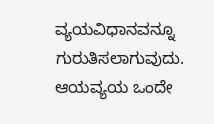ವ್ಯಯವಿಧಾನವನ್ನೂ ಗುರುತಿಸಲಾಗುವುದು. ಆಯವ್ಯಯ ಒಂದೇ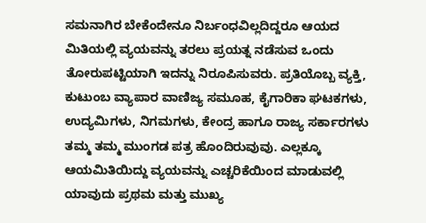ಸಮನಾಗಿರ ಬೇಕೆಂದೇನೂ ನಿರ್ಬಂಧವಿಲ್ಲದಿದ್ದರೂ ಆಯದ ಮಿತಿಯಲ್ಲಿ ವ್ಯಯವನ್ನು ತರಲು ಪ್ರಯತ್ನ ನಡೆಸುವ ಒಂದು ತೋರುಪಟ್ಟಿಯಾಗಿ ಇದನ್ನು ನಿರೂಪಿಸುವರು. ಪ್ರತಿಯೊಬ್ಬ ವ್ಯಕ್ತಿ, ಕುಟುಂಬ ವ್ಯಾಪಾರ ವಾಣಿಜ್ಯ ಸಮೂಹ, ಕೈಗಾರಿಕಾ ಘಟಕಗಳು, ಉದ್ಯಮಿಗಳು, ನಿಗಮಗಳು, ಕೇಂದ್ರ ಹಾಗೂ ರಾಜ್ಯ ಸರ್ಕಾರಗಳು ತಮ್ಮ ತಮ್ಮ ಮುಂಗಡ ಪತ್ರ ಹೊಂದಿರುವುವು. ಎಲ್ಲಕ್ಕೂ ಆಯಮಿತಿಯಿದ್ದು ವ್ಯಯವನ್ನು ಎಚ್ಚರಿಕೆಯಿಂದ ಮಾಡುವಲ್ಲಿ ಯಾವುದು ಪ್ರಥಮ ಮತ್ತು ಮುಖ್ಯ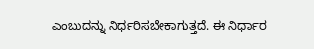ಎಂಬುದನ್ನು ನಿರ್ಧರಿಸಬೇಕಾಗುತ್ತದೆ. ಈ ನಿರ್ಧಾರ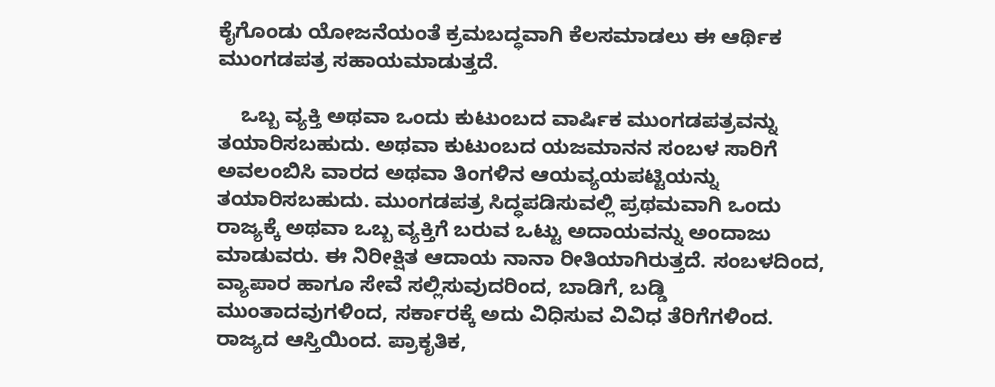ಕೈಗೊಂಡು ಯೋಜನೆಯಂತೆ ಕ್ರಮಬದ್ಧವಾಗಿ ಕೆಲಸಮಾಡಲು ಈ ಆರ್ಥಿಕ ಮುಂಗಡಪತ್ರ ಸಹಾಯಮಾಡುತ್ತದೆ.

    ಒಬ್ಬ ವ್ಯಕ್ತಿ ಅಥವಾ ಒಂದು ಕುಟುಂಬದ ವಾರ್ಷಿಕ ಮುಂಗಡಪತ್ರವನ್ನು ತಯಾರಿಸಬಹುದು. ಅಥವಾ ಕುಟುಂಬದ ಯಜಮಾನನ ಸಂಬಳ ಸಾರಿಗೆ ಅವಲಂಬಿಸಿ ವಾರದ ಅಥವಾ ತಿಂಗಳಿನ ಆಯವ್ಯಯಪಟ್ಟಿಯನ್ನು ತಯಾರಿಸಬಹುದು. ಮುಂಗಡಪತ್ರ ಸಿದ್ಧಪಡಿಸುವಲ್ಲಿ ಪ್ರಥಮವಾಗಿ ಒಂದು ರಾಜ್ಯಕ್ಕೆ ಅಥವಾ ಒಬ್ಬ ವ್ಯಕ್ತಿಗೆ ಬರುವ ಒಟ್ಟು ಅದಾಯವನ್ನು ಅಂದಾಜು ಮಾಡುವರು. ಈ ನಿರೀಕ್ಷಿತ ಆದಾಯ ನಾನಾ ರೀತಿಯಾಗಿರುತ್ತದೆ. ಸಂಬಳದಿಂದ, ವ್ಯಾಪಾರ ಹಾಗೂ ಸೇವೆ ಸಲ್ಲಿಸುವುದರಿಂದ, ಬಾಡಿಗೆ, ಬಡ್ಡಿ ಮುಂತಾದವುಗಳಿಂದ, ಸರ್ಕಾರಕ್ಕೆ ಅದು ವಿಧಿಸುವ ವಿವಿಧ ತೆರಿಗೆಗಳಿಂದ. ರಾಜ್ಯದ ಆಸ್ತಿಯಿಂದ. ಪ್ರಾಕೃತಿಕ,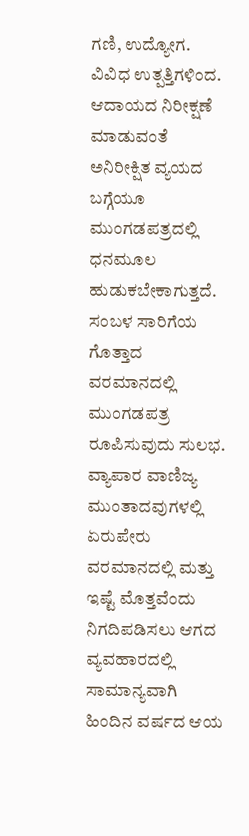ಗಣಿ, ಉದ್ಯೋಗ. ವಿವಿಧ ಉತ್ಪತ್ತಿಗಳಿಂದ. ಆದಾಯದ ನಿರೀಕ್ಷಣೆ ಮಾಡುವಂತೆ ಅನಿರೀಕ್ಷಿತ ವ್ಯಯದ ಬಗ್ಗೆಯೂ ಮುಂಗಡಪತ್ರದಲ್ಲಿ ಧನಮೂಲ ಹುಡುಕಬೇಕಾಗುತ್ತದೆ. ಸಂಬಳ ಸಾರಿಗೆಯ ಗೊತ್ತಾದ ವರಮಾನದಲ್ಲಿ ಮುಂಗಡಪತ್ರ ರೂಪಿಸುವುದು ಸುಲಭ. ವ್ಯಾಪಾರ ವಾಣಿಜ್ಯ ಮುಂತಾದವುಗಳಲ್ಲಿ ಏರುಪೇರು ವರಮಾನದಲ್ಲಿ ಮತ್ತು ಇಷ್ಟೆ ಮೊತ್ತವೆಂದು ನಿಗದಿಪಡಿಸಲು ಆಗದ ವ್ಯವಹಾರದಲ್ಲಿ ಸಾಮಾನ್ಯವಾಗಿ ಹಿಂದಿನ ವರ್ಷದ ಆಯ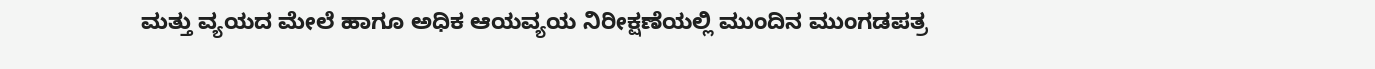ಮತ್ತು ವ್ಯಯದ ಮೇಲೆ ಹಾಗೂ ಅಧಿಕ ಆಯವ್ಯಯ ನಿರೀಕ್ಷಣೆಯಲ್ಲಿ ಮುಂದಿನ ಮುಂಗಡಪತ್ರ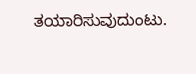ತಯಾರಿಸುವುದುಂಟು.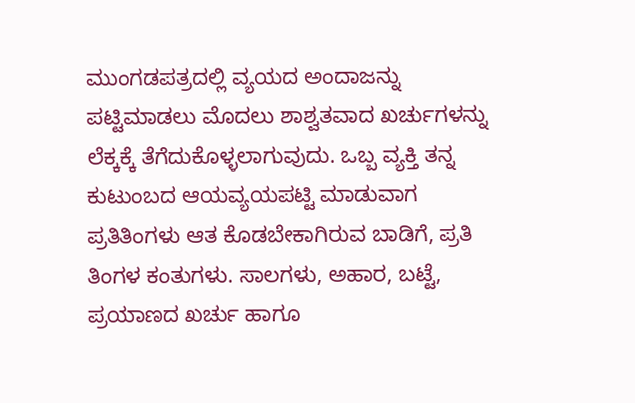ಮುಂಗಡಪತ್ರದಲ್ಲಿ ವ್ಯಯದ ಅಂದಾಜನ್ನು ಪಟ್ಟಿಮಾಡಲು ಮೊದಲು ಶಾಶ್ವತವಾದ ಖರ್ಚುಗಳನ್ನು ಲೆಕ್ಕಕ್ಕೆ ತೆಗೆದುಕೊಳ್ಳಲಾಗುವುದು. ಒಬ್ಬ ವ್ಯಕ್ತಿ ತನ್ನ ಕುಟುಂಬದ ಆಯವ್ಯಯಪಟ್ಟಿ ಮಾಡುವಾಗ ಪ್ರತಿತಿಂಗಳು ಆತ ಕೊಡಬೇಕಾಗಿರುವ ಬಾಡಿಗೆ, ಪ್ರತಿ ತಿಂಗಳ ಕಂತುಗಳು. ಸಾಲಗಳು, ಅಹಾರ, ಬಟ್ಟೆ, ಪ್ರಯಾಣದ ಖರ್ಚು ಹಾಗೂ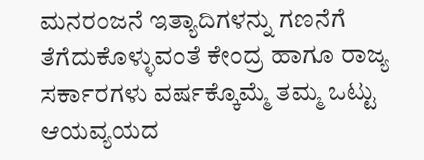ಮನರಂಜನೆ ಇತ್ಯಾದಿಗಳನ್ನು ಗಣನೆಗೆ ತೆಗೆದುಕೊಳ್ಳುವಂತೆ ಕೇಂದ್ರ ಹಾಗೂ ರಾಜ್ಯ ಸರ್ಕಾರಗಳು ವರ್ಷಕ್ಕೊಮ್ಮೆ ತಮ್ಮ ಒಟ್ಟು ಆಯವ್ಯಯದ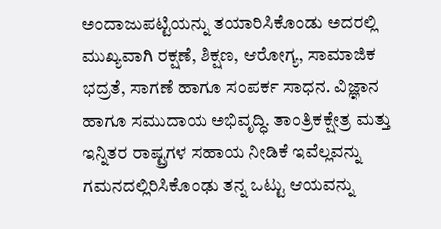ಅಂದಾಜುಪಟ್ಟಿಯನ್ನು ತಯಾರಿಸಿಕೊಂಡು ಅದರಲ್ಲಿ ಮುಖ್ಯವಾಗಿ ರಕ್ಷಣೆ, ಶಿಕ್ಷಣ, ಆರೋಗ್ಯ, ಸಾಮಾಜಿಕ ಭದ್ರತೆ, ಸಾಗಣೆ ಹಾಗೂ ಸಂಪರ್ಕ ಸಾಧನ. ವಿಜ್ಞಾನ ಹಾಗೂ ಸಮುದಾಯ ಅಭಿವೃದ್ಧಿ. ತಾಂತ್ರಿಕಕ್ಷೇತ್ರ ಮತ್ತು ಇನ್ನಿತರ ರಾಷ್ಟ್ರಗಳ ಸಹಾಯ ನೀಡಿಕೆ ಇವೆಲ್ಲವನ್ನು ಗಮನದಲ್ಲಿರಿಸಿಕೊಂಢು ತನ್ನ ಒಟ್ಟು ಆಯವನ್ನು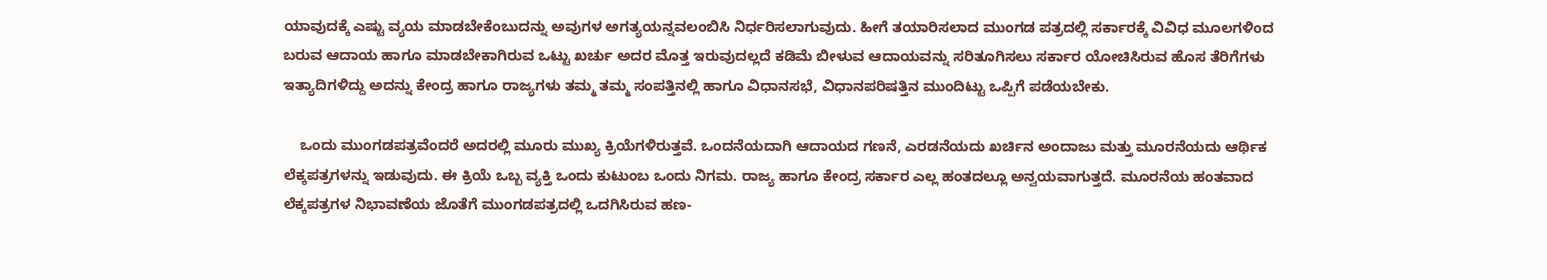ಯಾವುದಕ್ಕೆ ಎಷ್ಟು ವ್ಯಯ ಮಾಡಬೇಕೆಂಬುದನ್ನು ಅವುಗಳ ಅಗತ್ಯಯನ್ನವಲಂಬಿಸಿ ನಿರ್ಧರಿಸಲಾಗುವುದು. ಹೀಗೆ ತಯಾರಿಸಲಾದ ಮುಂಗಡ ಪತ್ರದಲ್ಲಿ ಸರ್ಕಾರಕ್ಕೆ ವಿವಿಧ ಮೂಲಗಳಿಂದ ಬರುವ ಆದಾಯ ಹಾಗೂ ಮಾಡಬೇಕಾಗಿರುವ ಒಟ್ಟು ಖರ್ಚು ಅದರ ಮೊತ್ತ ಇರುವುದಲ್ಲದೆ ಕಡಿಮೆ ಬೀಳುವ ಆದಾಯವನ್ನು ಸರಿತೂಗಿಸಲು ಸರ್ಕಾರ ಯೋಚಿಸಿರುವ ಹೊಸ ತೆರಿಗೆಗಳು ಇತ್ಯಾದಿಗಳಿದ್ದು ಅದನ್ನು ಕೇಂದ್ರ ಹಾಗೂ ರಾಜ್ಯಗಳು ತಮ್ಮ ತಮ್ಮ ಸಂಪತ್ತಿನಲ್ಲಿ ಹಾಗೂ ವಿಧಾನಸಭೆ, ವಿಧಾನಪರಿಷತ್ತಿನ ಮುಂದಿಟ್ಟು ಒಪ್ಪಿಗೆ ಪಡೆಯಬೇಕು.

    ಒಂದು ಮುಂಗಡಪತ್ರವೆಂದರೆ ಅದರಲ್ಲಿ ಮೂರು ಮುಖ್ಯ ಕ್ರಿಯೆಗಳಿರುತ್ತವೆ. ಒಂದನೆಯದಾಗಿ ಆದಾಯದ ಗಣನೆ, ಎರಡನೆಯದು ಖರ್ಚಿನ ಅಂದಾಜು ಮತ್ತು ಮೂರನೆಯದು ಆರ್ಥಿಕ ಲೆಕ್ಕಪತ್ರಗಳನ್ನು ಇಡುವುದು. ಈ ಕ್ರಿಯೆ ಒಬ್ಬ ವ್ಯಕ್ತಿ ಒಂದು ಕುಟುಂಬ ಒಂದು ನಿಗಮ. ರಾಜ್ಯ ಹಾಗೂ ಕೇಂದ್ರ ಸರ್ಕಾರ ಎಲ್ಲ ಹಂತದಲ್ಲೂ ಅನ್ವಯವಾಗುತ್ತದೆ. ಮೂರನೆಯ ಹಂತವಾದ ಲೆಕ್ಕಪತ್ರಗಳ ನಿಭಾವಣೆಯ ಜೊತೆಗೆ ಮುಂಗಡಪತ್ರದಲ್ಲಿ ಒದಗಿಸಿರುವ ಹಣ-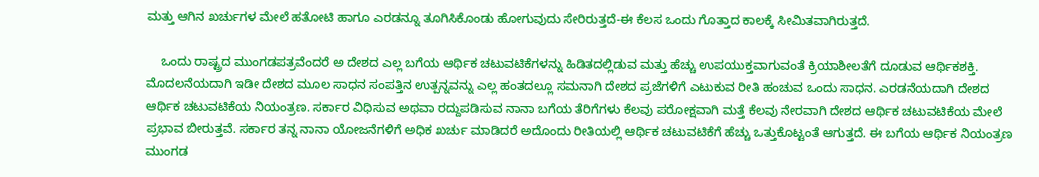ಮತ್ತು ಆಗಿನ ಖರ್ಚುಗಳ ಮೇಲೆ ಹತೋಟಿ ಹಾಗೂ ಎರಡನ್ನೂ ತೂಗಿಸಿಕೊಂಡು ಹೋಗುವುದು ಸೇರಿರುತ್ತದೆ-ಈ ಕೆಲಸ ಒಂದು ಗೊತ್ತಾದ ಕಾಲಕ್ಕೆ ಸೀಮಿತವಾಗಿರುತ್ತದೆ.

    ಒಂದು ರಾಷ್ಟ್ರದ ಮುಂಗಡಪತ್ರವೆಂದರೆ ಅ ದೇಶದ ಎಲ್ಲ ಬಗೆಯ ಆರ್ಥಿಕ ಚಟುವಟಿಕೆಗಳನ್ನು ಹಿಡಿತದಲ್ಲಿಡುವ ಮತ್ತು ಹೆಚ್ಚು ಉಪಯುಕ್ತವಾಗುವಂತೆ ಕ್ರಿಯಾಶೀಲತೆಗೆ ದೂಡುವ ಆರ್ಥಿಕಶಕ್ತಿ. ಮೊದಲನೆಯದಾಗಿ ಇಡೀ ದೇಶದ ಮೂಲ ಸಾಧನ ಸಂಪತ್ತಿನ ಉತ್ಪನ್ನವನ್ನು ಎಲ್ಲ ಹಂತದಲ್ಲೂ ಸಮನಾಗಿ ದೇಶದ ಪ್ರಜೆಗಳಿಗೆ ಎಟುಕುವ ರೀತಿ ಹಂಚುವ ಒಂದು ಸಾಧನ. ಎರಡನೆಯದಾಗಿ ದೇಶದ ಆರ್ಥಿಕ ಚಟುವಟಿಕೆಯ ನಿಯಂತ್ರಣ. ಸರ್ಕಾರ ವಿಧಿಸುವ ಅಥವಾ ರದ್ದುಪಡಿಸುವ ನಾನಾ ಬಗೆಯ ತೆರಿಗೆಗಳು ಕೆಲವು ಪರೋಕ್ಷವಾಗಿ ಮತ್ತೆ ಕೆಲವು ನೇರವಾಗಿ ದೇಶದ ಆರ್ಥಿಕ ಚಟುವಟಿಕೆಯ ಮೇಲೆ ಪ್ರಭಾವ ಬೀರುತ್ತವೆ. ಸರ್ಕಾರ ತನ್ನ ನಾನಾ ಯೋಜನೆಗಳಿಗೆ ಅಧಿಕ ಖರ್ಚು ಮಾಡಿದರೆ ಅದೊಂದು ರೀತಿಯಲ್ಲಿ ಆರ್ಥಿಕ ಚಟುವಟಿಕೆಗೆ ಹೆಚ್ಚು ಒತ್ತುಕೊಟ್ಟಂತೆ ಆಗುತ್ತದೆ. ಈ ಬಗೆಯ ಆರ್ಥಿಕ ನಿಯಂತ್ರಣ ಮುಂಗಡ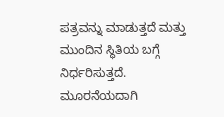ಪತ್ರವನ್ನು ಮಾಡುತ್ತದೆ ಮತ್ತು ಮುಂದಿನ ಸ್ಥಿತಿಯ ಬಗ್ಗೆ ನಿರ್ಧರಿಸುತ್ತದೆ. ಮೂರನೆಯದಾಗಿ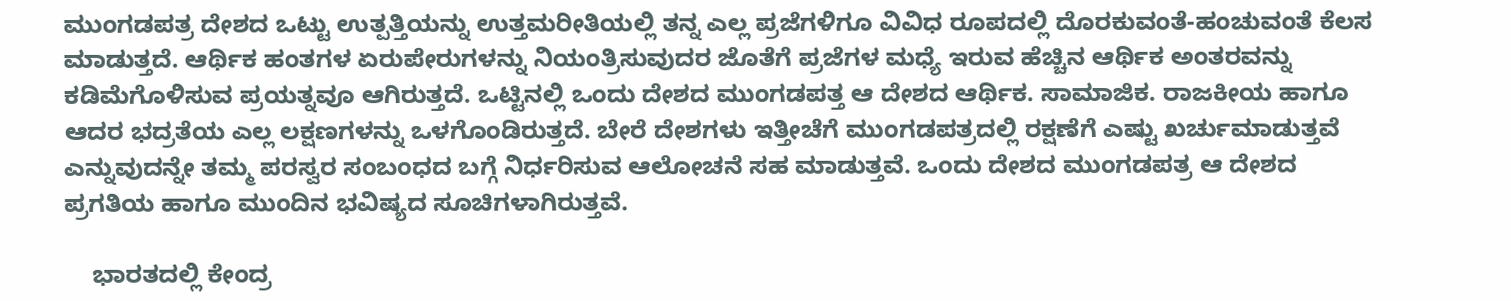ಮುಂಗಡಪತ್ರ ದೇಶದ ಒಟ್ಟು ಉತ್ಪತ್ತಿಯನ್ನು ಉತ್ತಮರೀತಿಯಲ್ಲಿ ತನ್ನ ಎಲ್ಲ ಪ್ರಜೆಗಳಿಗೂ ವಿವಿಧ ರೂಪದಲ್ಲಿ ದೊರಕುವಂತೆ-ಹಂಚುವಂತೆ ಕೆಲಸ ಮಾಡುತ್ತದೆ. ಆರ್ಥಿಕ ಹಂತಗಳ ಏರುಪೇರುಗಳನ್ನು ನಿಯಂತ್ರಿಸುವುದರ ಜೊತೆಗೆ ಪ್ರಜೆಗಳ ಮಧ್ಯೆ ಇರುವ ಹೆಚ್ಚಿನ ಆರ್ಥಿಕ ಅಂತರವನ್ನು ಕಡಿಮೆಗೊಳಿಸುವ ಪ್ರಯತ್ನವೂ ಆಗಿರುತ್ತದೆ. ಒಟ್ಟಿನಲ್ಲಿ ಒಂದು ದೇಶದ ಮುಂಗಡಪತ್ತ ಆ ದೇಶದ ಆರ್ಥಿಕ. ಸಾಮಾಜಿಕ. ರಾಜಕೀಯ ಹಾಗೂ ಆದರ ಭದ್ರತೆಯ ಎಲ್ಲ ಲಕ್ಷಣಗಳನ್ನು ಒಳಗೊಂಡಿರುತ್ತದೆ. ಬೇರೆ ದೇಶಗಳು ಇತ್ತೀಚೆಗೆ ಮುಂಗಡಪತ್ರದಲ್ಲಿ ರಕ್ಷಣೆಗೆ ಎಷ್ಟು ಖರ್ಚುಮಾಡುತ್ತವೆ ಎನ್ನುವುದನ್ನೇ ತಮ್ಮ ಪರಸ್ವರ ಸಂಬಂಧದ ಬಗ್ಗೆ ನಿರ್ಧರಿಸುವ ಆಲೋಚನೆ ಸಹ ಮಾಡುತ್ತವೆ. ಒಂದು ದೇಶದ ಮುಂಗಡಪತ್ರ ಆ ದೇಶದ ಪ್ರಗತಿಯ ಹಾಗೂ ಮುಂದಿನ ಭವಿಷ್ಯದ ಸೂಚಿಗಳಾಗಿರುತ್ತವೆ.

    ಭಾರತದಲ್ಲಿ ಕೇಂದ್ರ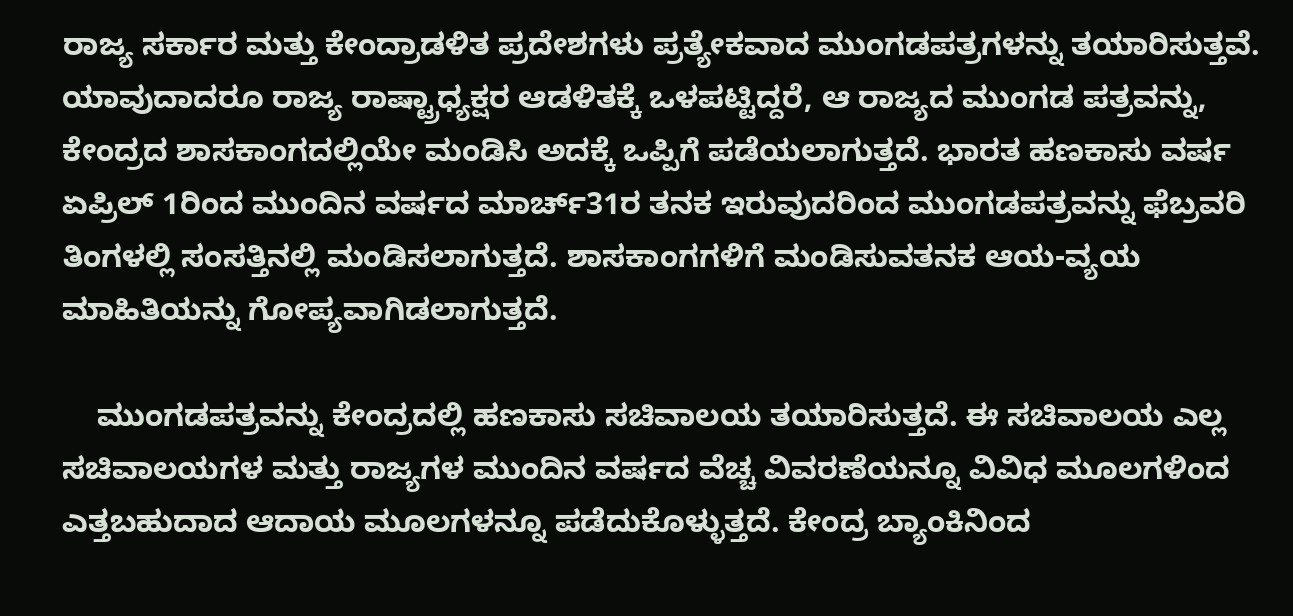ರಾಜ್ಯ ಸರ್ಕಾರ ಮತ್ತು ಕೇಂದ್ರಾಡಳಿತ ಪ್ರದೇಶಗಳು ಪ್ರತ್ಯೇಕವಾದ ಮುಂಗಡಪತ್ರಗಳನ್ನು ತಯಾರಿಸುತ್ತವೆ. ಯಾವುದಾದರೂ ರಾಜ್ಯ ರಾಷ್ಟ್ರಾಧ್ಯಕ್ಷರ ಆಡಳಿತಕ್ಕೆ ಒಳಪಟ್ಟಿದ್ದರೆ, ಆ ರಾಜ್ಯದ ಮುಂಗಡ ಪತ್ರವನ್ನು, ಕೇಂದ್ರದ ಶಾಸಕಾಂಗದಲ್ಲಿಯೇ ಮಂಡಿಸಿ ಅದಕ್ಕೆ ಒಪ್ಪಿಗೆ ಪಡೆಯಲಾಗುತ್ತದೆ. ಭಾರತ ಹಣಕಾಸು ವರ್ಷ ಏಪ್ರಿಲ್ 1ರಿಂದ ಮುಂದಿನ ವರ್ಷದ ಮಾರ್ಚ್31ರ ತನಕ ಇರುವುದರಿಂದ ಮುಂಗಡಪತ್ರವನ್ನು ಫೆಬ್ರವರಿ ತಿಂಗಳಲ್ಲಿ ಸಂಸತ್ತಿನಲ್ಲಿ ಮಂಡಿಸಲಾಗುತ್ತದೆ. ಶಾಸಕಾಂಗಗಳಿಗೆ ಮಂಡಿಸುವತನಕ ಆಯ-ವ್ಯಯ ಮಾಹಿತಿಯನ್ನು ಗೋಪ್ಯವಾಗಿಡಲಾಗುತ್ತದೆ.

    ಮುಂಗಡಪತ್ರವನ್ನು ಕೇಂದ್ರದಲ್ಲಿ ಹಣಕಾಸು ಸಚಿವಾಲಯ ತಯಾರಿಸುತ್ತದೆ. ಈ ಸಚಿವಾಲಯ ಎಲ್ಲ ಸಚಿವಾಲಯಗಳ ಮತ್ತು ರಾಜ್ಯಗಳ ಮುಂದಿನ ವರ್ಷದ ವೆಚ್ಚ ವಿವರಣೆಯನ್ನೂ ವಿವಿಧ ಮೂಲಗಳಿಂದ ಎತ್ತಬಹುದಾದ ಆದಾಯ ಮೂಲಗಳನ್ನೂ ಪಡೆದುಕೊಳ್ಳುತ್ತದೆ. ಕೇಂದ್ರ ಬ್ಯಾಂಕಿನಿಂದ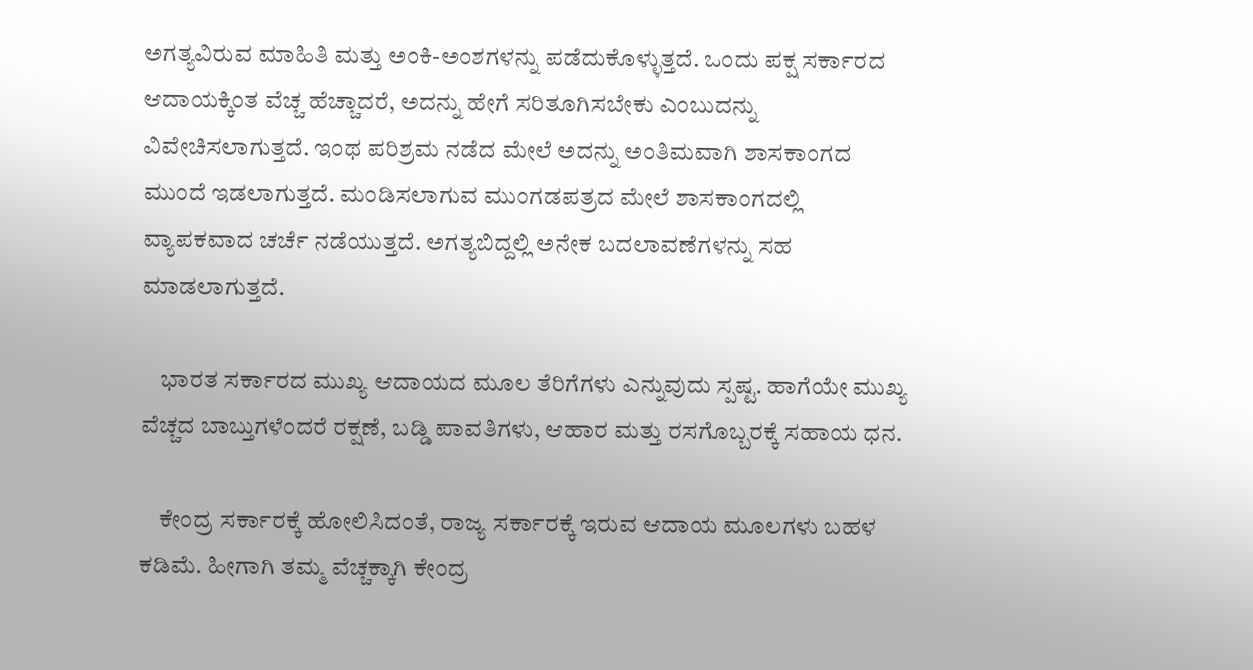ಅಗತ್ಯವಿರುವ ಮಾಹಿತಿ ಮತ್ತು ಅಂಕಿ-ಅಂಶಗಳನ್ನು ಪಡೆದುಕೊಳ್ಳುತ್ತದೆ. ಒಂದು ಪಕ್ಷ ಸರ್ಕಾರದ ಆದಾಯಕ್ಕಿಂತ ವೆಚ್ಚ ಹೆಚ್ಚಾದರೆ, ಅದನ್ನು ಹೇಗೆ ಸರಿತೂಗಿಸಬೇಕು ಎಂಬುದನ್ನು ವಿವೇಚಿಸಲಾಗುತ್ತದೆ. ಇಂಥ ಪರಿಶ್ರಮ ನಡೆದ ಮೇಲೆ ಅದನ್ನು ಅಂತಿಮವಾಗಿ ಶಾಸಕಾಂಗದ ಮುಂದೆ ಇಡಲಾಗುತ್ತದೆ. ಮಂಡಿಸಲಾಗುವ ಮುಂಗಡಪತ್ರದ ಮೇಲೆ ಶಾಸಕಾಂಗದಲ್ಲಿ ವ್ಯಾಪಕವಾದ ಚರ್ಚೆ ನಡೆಯುತ್ತದೆ. ಅಗತ್ಯಬಿದ್ದಲ್ಲಿ ಅನೇಕ ಬದಲಾವಣೆಗಳನ್ನು ಸಹ ಮಾಡಲಾಗುತ್ತದೆ.

    ಭಾರತ ಸರ್ಕಾರದ ಮುಖ್ಯ ಆದಾಯದ ಮೂಲ ತೆರಿಗೆಗಳು ಎನ್ನುವುದು ಸ್ಪಷ್ಟ. ಹಾಗೆಯೇ ಮುಖ್ಯ ವೆಚ್ಚದ ಬಾಬ್ತುಗಳೆಂದರೆ ರಕ್ಷಣೆ, ಬಡ್ಡಿ ಪಾವತಿಗಳು, ಆಹಾರ ಮತ್ತು ರಸಗೊಬ್ಬರಕ್ಕೆ ಸಹಾಯ ಧನ.

    ಕೇಂದ್ರ ಸರ್ಕಾರಕ್ಕೆ ಹೋಲಿಸಿದಂತೆ, ರಾಜ್ಯ ಸರ್ಕಾರಕ್ಕೆ ಇರುವ ಆದಾಯ ಮೂಲಗಳು ಬಹಳ ಕಡಿಮೆ. ಹೀಗಾಗಿ ತಮ್ಮ ವೆಚ್ಚಕ್ಕಾಗಿ ಕೇಂದ್ರ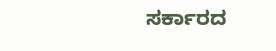ಸರ್ಕಾರದ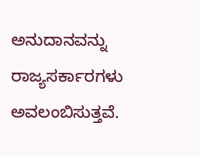ಅನುದಾನವನ್ನು ರಾಜ್ಯಸರ್ಕಾರಗಳು ಅವಲಂಬಿಸುತ್ತವೆ.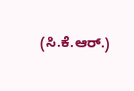(ಸಿ.ಕೆ.ಆರ್.)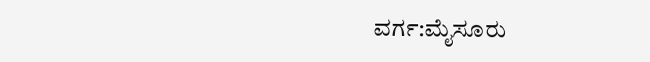ವರ್ಗ:ಮೈಸೂರು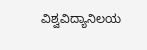ವಿಶ್ವವಿದ್ಯಾನಿಲಯ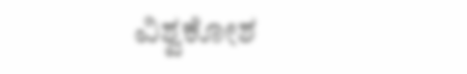ವಿಶ್ವಕೋಶ